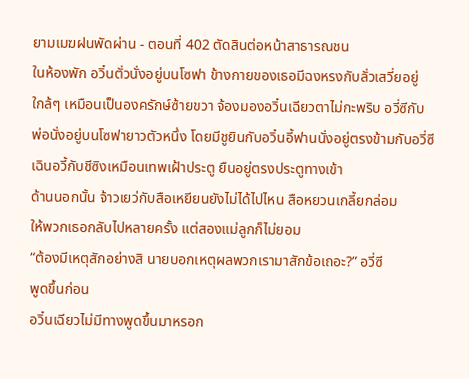ยามเมฆฝนพัดผ่าน - ตอนที่ 402 ตัดสินต่อหน้าสาธารณชน
ในห้องพัก อวิ๋นตั่วนั่งอยู่บนโซฟา ข้างกายของเธอมีฉงหรงกับลั่วเสวี่ยอยู่
ใกล้ๆ เหมือนเป็นองครักษ์ซ้ายขวา จ้องมองอวิ๋นเฉียวตาไม่กะพริบ อวี่ซีกับ
พ่อนั่งอยู่บนโซฟายาวตัวหนึ่ง โดยมีชูยินกับอวิ๋นอี้ฟานนั่งอยู่ตรงข้ามกับอวี่ซี
เฉินอวี้กับชีซิงเหมือนเทพเฝ้าประตู ยืนอยู่ตรงประตูทางเข้า
ด้านนอกนั้น จ้าวเยว่กับสือเหยียนยังไม่ได้ไปไหน สือหยวนเกลี้ยกล่อม
ให้พวกเธอกลับไปหลายครั้ง แต่สองแม่ลูกก็ไม่ยอม
“ต้องมีเหตุสักอย่างสิ นายบอกเหตุผลพวกเรามาสักข้อเถอะ?” อวี่ซี
พูดขึ้นก่อน
อวิ๋นเฉียวไม่มีทางพูดขึ้นมาหรอก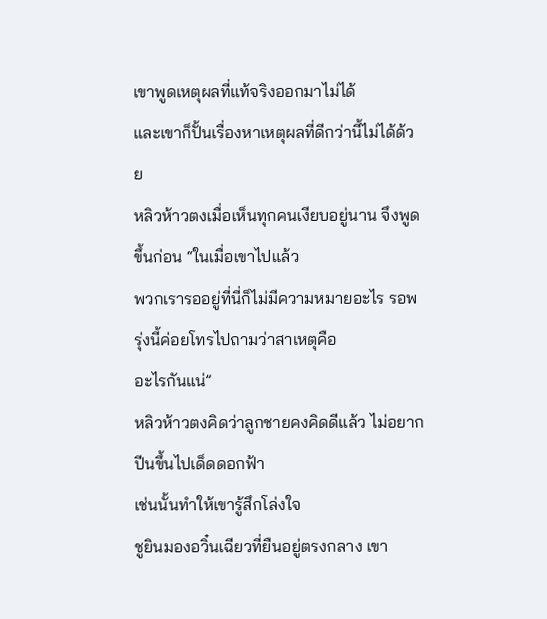เขาพูดเหตุผลที่แท้จริงออกมาไม่ได้
และเขาก็ปั้นเรื่องหาเหตุผลที่ดีกว่านี้ไม่ได้ด้วย
หลิวห้าวตงเมื่อเห็นทุกคนเงียบอยู่นาน จึงพูดขึ้นก่อน “ในเมื่อเขาไปแล้ว
พวกเรารออยู่ที่นี่ก็ไม่มีความหมายอะไร รอพรุ่งนี้ค่อยโทรไปถามว่าสาเหตุคือ
อะไรกันแน่”
หลิวห้าวตงคิดว่าลูกชายคงคิดดีแล้ว ไม่อยากปีนขึ้นไปเด็ดดอกฟ้า
เช่นนั้นทำให้เขารู้สึกโล่งใจ
ชูยินมองอวิ๋นเฉียวที่ยืนอยู่ตรงกลาง เขา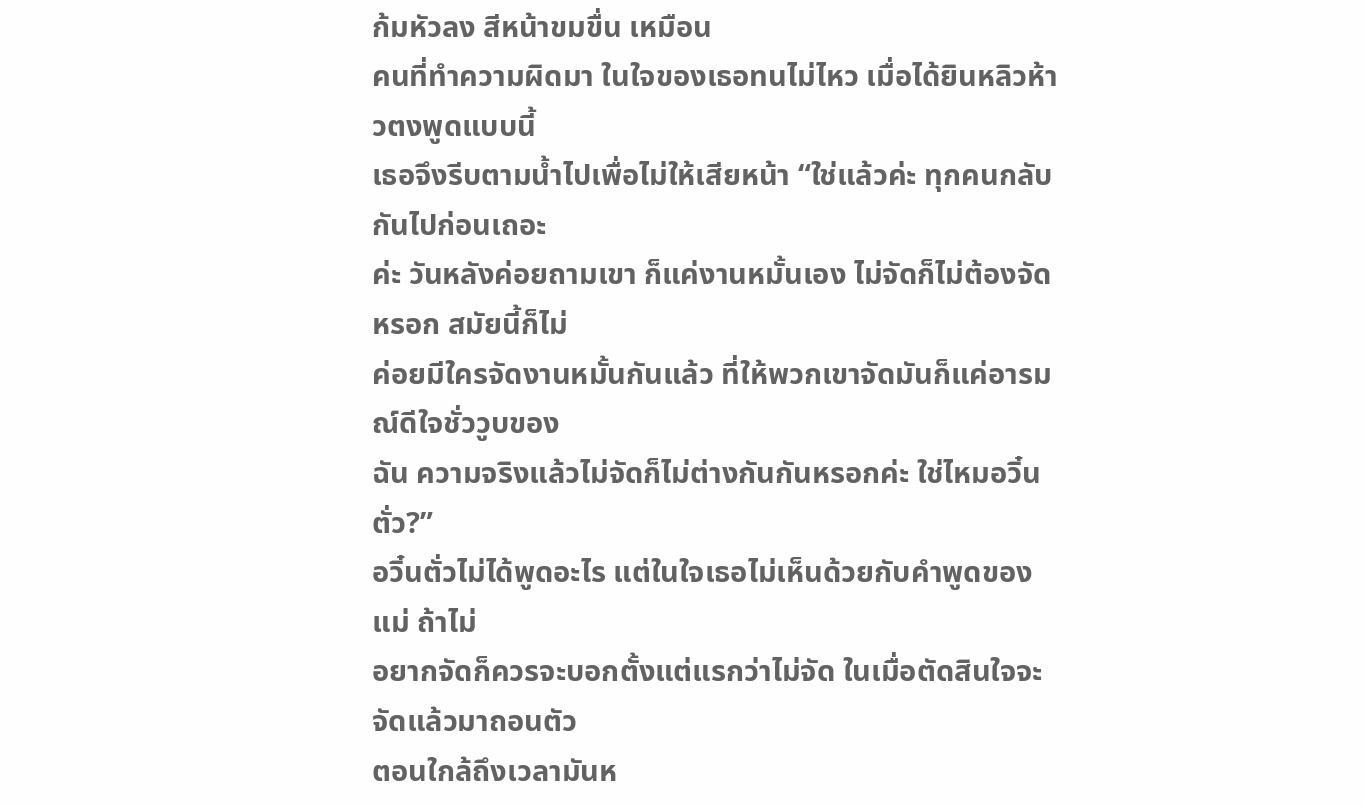ก้มหัวลง สีหน้าขมขื่น เหมือน
คนที่ทำความผิดมา ในใจของเธอทนไม่ไหว เมื่อได้ยินหลิวห้าวตงพูดแบบนี้
เธอจึงรีบตามนํ้าไปเพื่อไม่ให้เสียหน้า “ใช่แล้วค่ะ ทุกคนกลับกันไปก่อนเถอะ
ค่ะ วันหลังค่อยถามเขา ก็แค่งานหมั้นเอง ไม่จัดก็ไม่ต้องจัดหรอก สมัยนี้ก็ไม่
ค่อยมีใครจัดงานหมั้นกันแล้ว ที่ให้พวกเขาจัดมันก็แค่อารมณ์ดีใจชั่ววูบของ
ฉัน ความจริงแล้วไม่จัดก็ไม่ต่างกันกันหรอกค่ะ ใช่ไหมอวิ๋นตั่ว?”
อวิ๋นตั่วไม่ได้พูดอะไร แต่ในใจเธอไม่เห็นด้วยกับคำพูดของแม่ ถ้าไม่
อยากจัดก็ควรจะบอกตั้งแต่แรกว่าไม่จัด ในเมื่อตัดสินใจจะจัดแล้วมาถอนตัว
ตอนใกล้ถึงเวลามันห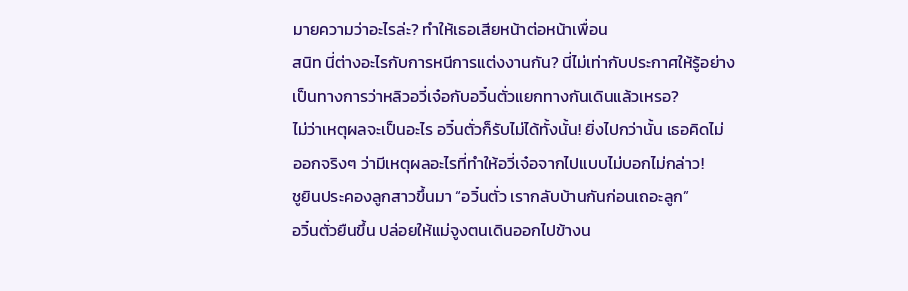มายความว่าอะไรล่ะ? ทำให้เธอเสียหน้าต่อหน้าเพื่อน
สนิท นี่ต่างอะไรกับการหนีการแต่งงานกัน? นี่ไม่เท่ากับประกาศให้รู้อย่าง
เป็นทางการว่าหลิวอวี่เจ๋อกับอวิ๋นตั่วแยกทางกันเดินแล้วเหรอ?
ไม่ว่าเหตุผลจะเป็นอะไร อวิ๋นตั่วก็รับไม่ได้ทั้งนั้น! ยิ่งไปกว่านั้น เธอคิดไม่
ออกจริงๆ ว่ามีเหตุผลอะไรที่ทำให้อวี่เจ๋อจากไปแบบไม่บอกไม่กล่าว!
ชูยินประคองลูกสาวขึ้นมา “อวิ๋นตั่ว เรากลับบ้านกันก่อนเถอะลูก”
อวิ๋นตั่วยืนขึ้น ปล่อยให้แม่จูงตนเดินออกไปข้างน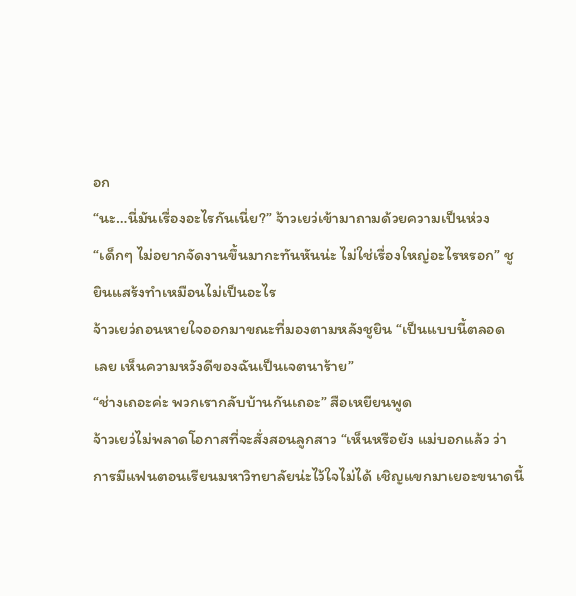อก
“นะ…นี่มันเรื่องอะไรกันเนี่ย?” จ้าวเยว่เข้ามาถามด้วยความเป็นห่วง
“เด็กๆ ไม่อยากจัดงานขึ้นมากะทันหันน่ะ ไม่ใช่เรื่องใหญ่อะไรหรอก” ชู
ยินแสร้งทำเหมือนไม่เป็นอะไร
จ้าวเยว่ถอนหายใจออกมาขณะที่มองตามหลังชูยิน “เป็นแบบนี้ตลอด
เลย เห็นความหวังดีของฉันเป็นเจตนาร้าย”
“ช่างเถอะค่ะ พวกเรากลับบ้านกันเถอะ” สือเหยียนพูด
จ้าวเยว่ไม่พลาดโอกาสที่จะสั่งสอนลูกสาว “เห็นหรือยัง แม่บอกแล้ว ว่า
การมีแฟนตอนเรียนมหาวิทยาลัยน่ะไว้ใจไม่ได้ เชิญแขกมาเยอะขนาดนี้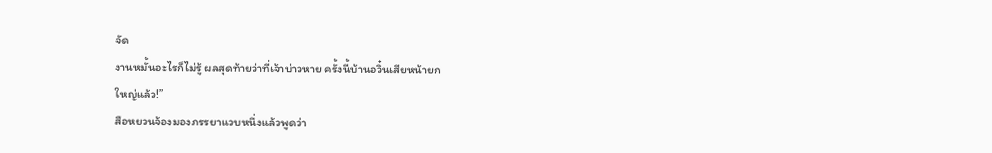จัด
งานหมั้นอะไรก็ไม่รู้ ผลสุดท้ายว่าที่เจ้าบ่าวหาย ครั้งนี้บ้านอวิ๋นเสียหน้ายก
ใหญ่แล้ว!”
สือหยวนจ้องมองภรรยาแวบหนึ่งแล้วพูดว่า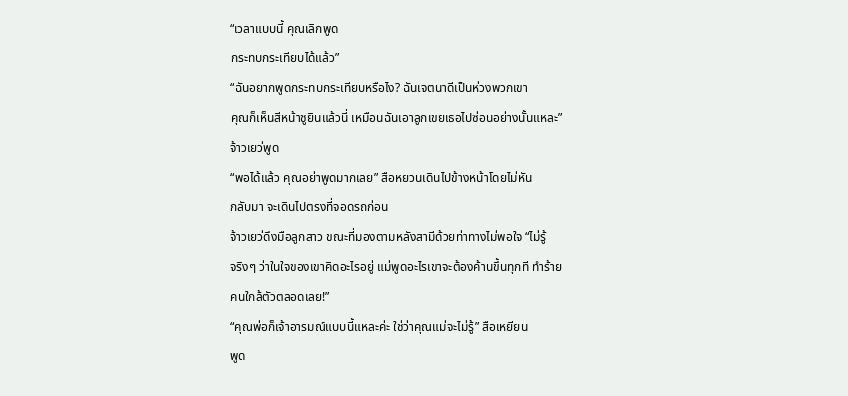“เวลาแบบนี้ คุณเลิกพูด
กระทบกระเทียบได้แล้ว”
“ฉันอยากพูดกระทบกระเทียบหรือไง? ฉันเจตนาดีเป็นห่วงพวกเขา
คุณก็เห็นสีหน้าชูยินแล้วนี่ เหมือนฉันเอาลูกเขยเธอไปซ่อนอย่างนั้นแหละ”
จ้าวเยว่พูด
“พอได้แล้ว คุณอย่าพูดมากเลย” สือหยวนเดินไปข้างหน้าโดยไม่หัน
กลับมา จะเดินไปตรงที่จอดรถก่อน
จ้าวเยว่ดึงมือลูกสาว ขณะที่มองตามหลังสามีด้วยท่าทางไม่พอใจ “ไม่รู้
จริงๆ ว่าในใจของเขาคิดอะไรอยู่ แม่พูดอะไรเขาจะต้องค้านขึ้นทุกที ทำร้าย
คนใกล้ตัวตลอดเลย!”
“คุณพ่อก็เจ้าอารมณ์แบบนี้แหละค่ะ ใช่ว่าคุณแม่จะไม่รู้” สือเหยียน
พูด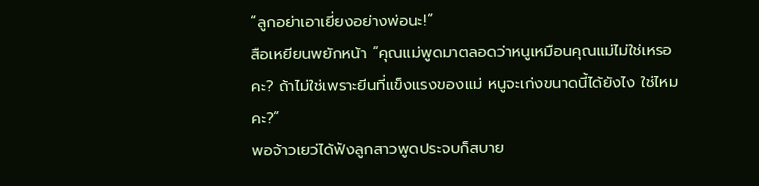“ลูกอย่าเอาเยี่ยงอย่างพ่อนะ!”
สือเหยียนพยักหน้า “คุณแม่พูดมาตลอดว่าหนูเหมือนคุณแม่ไม่ใช่เหรอ
คะ? ถ้าไม่ใช่เพราะยีนที่แข็งแรงของแม่ หนูจะเก่งขนาดนี้ได้ยังไง ใช่ไหม
คะ?”
พอจ้าวเยว่ได้ฟังลูกสาวพูดประจบก็สบาย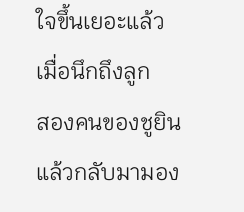ใจขึ้นเยอะแล้ว เมื่อนึกถึงลูก
สองคนของชูยิน แล้วกลับมามอง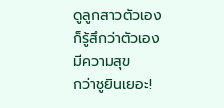ดูลูกสาวตัวเอง ก็รู้สึกว่าตัวเองมีความสุข
กว่าชูยินเยอะ!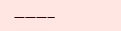———–